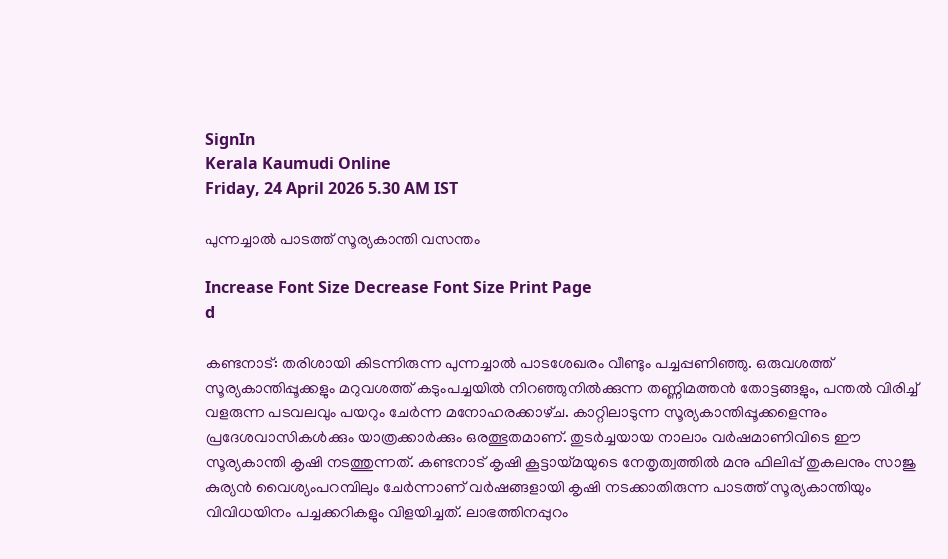SignIn
Kerala Kaumudi Online
Friday, 24 April 2026 5.30 AM IST

പുന്നച്ചാൽ പാടത്ത് സൂര്യകാന്തി വസന്തം

Increase Font Size Decrease Font Size Print Page
d

കണ്ടനാട്: തരിശായി കിടന്നിരുന്ന പുന്നച്ചാൽ പാടശേഖരം വീണ്ടും പച്ചപ്പണിഞ്ഞു. ഒരുവശത്ത് സൂര്യകാന്തിപ്പൂക്കളും മറുവശത്ത് കടുംപച്ചയിൽ നിറഞ്ഞുനിൽക്കുന്ന തണ്ണിമത്തൻ തോട്ടങ്ങളും, പന്തൽ വിരിച്ച് വളരുന്ന പടവലവും പയറും ചേർന്ന മനോഹരക്കാഴ്‌ച. കാറ്റിലാടുന്ന സൂര്യകാന്തിപ്പൂക്കളെന്നും പ്രദേശവാസികൾക്കും യാത്രക്കാർക്കും ഒരത്ഭുതമാണ്. തുടർച്ചയായ നാലാം വർഷമാണിവിടെ ഈ സൂര്യകാന്തി കൃഷി നടത്തുന്നത്. കണ്ടനാട് കൃഷി കൂട്ടായ്മയുടെ നേതൃത്വത്തിൽ മനു ഫിലിപ്പ് തുകലനും സാജു കുര്യൻ വൈശ്യംപറമ്പിലും ചേർന്നാണ് വർഷങ്ങളായി കൃഷി നടക്കാതിരുന്ന പാടത്ത് സൂര്യകാന്തിയും വിവിധയിനം പച്ചക്കറികളും വിളയിച്ചത്. ലാഭത്തിനപ്പുറം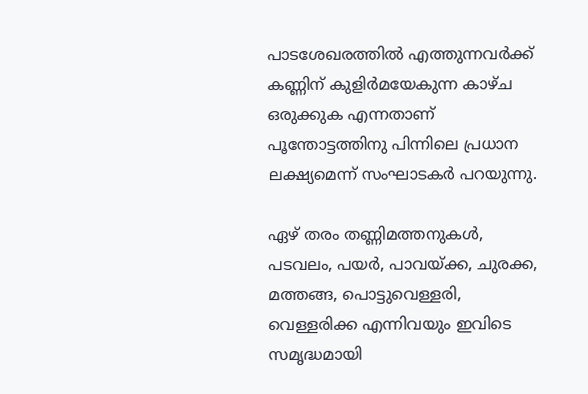പാടശേഖരത്തിൽ എത്തുന്നവർക്ക് കണ്ണിന് കുളിർമയേകുന്ന കാഴ്ച ഒരുക്കുക എന്നതാണ് പൂന്തോട്ടത്തിനു പിന്നിലെ പ്രധാന ലക്ഷ്യമെന്ന് സംഘാടകർ പറയുന്നു.

ഏഴ് തരം തണ്ണിമത്തനുകൾ, പടവലം, പയർ, പാവയ്ക്ക, ചുരക്ക, മത്തങ്ങ, പൊട്ടുവെള്ളരി, വെള്ളരിക്ക എന്നിവയും ഇവിടെ സമൃദ്ധമായി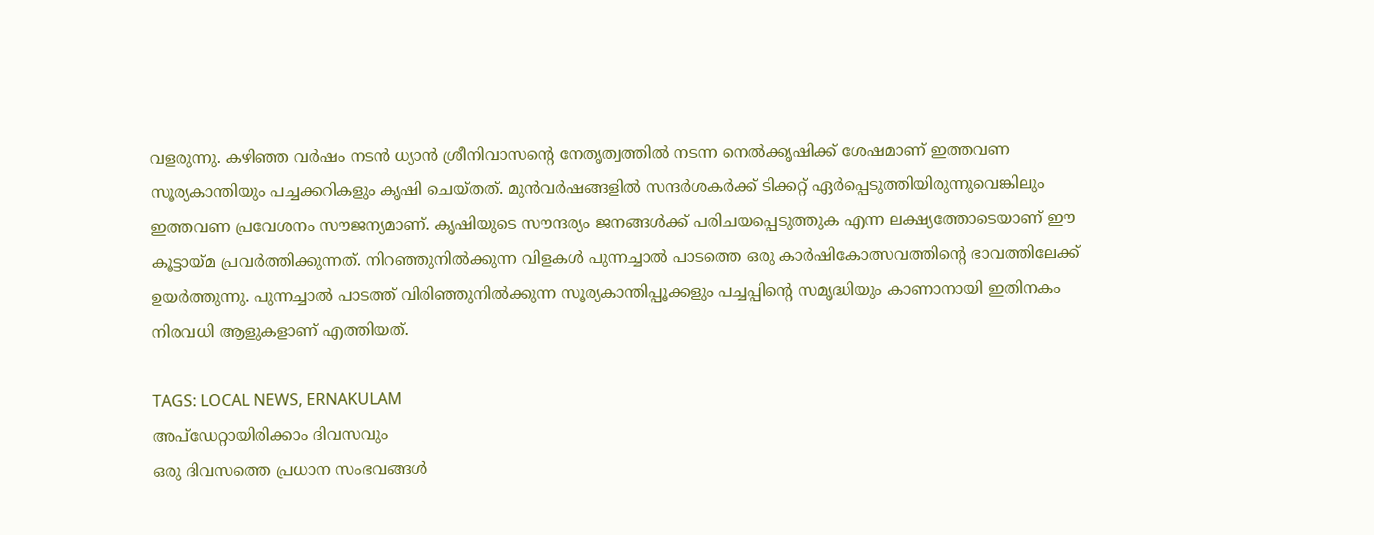വളരുന്നു. കഴിഞ്ഞ വർഷം നടൻ ധ്യാൻ ശ്രീനിവാസന്റെ നേതൃത്വത്തിൽ നടന്ന നെൽക്കൃഷിക്ക് ശേഷമാണ് ഇത്തവണ സൂര്യകാന്തിയും പച്ചക്കറികളും കൃഷി ചെയ്തത്. മുൻവർഷങ്ങളിൽ സന്ദർശകർക്ക് ടിക്കറ്റ് ഏർപ്പെടുത്തിയിരുന്നുവെങ്കിലും ഇത്തവണ പ്രവേശനം സൗജന്യമാണ്. കൃഷിയുടെ സൗന്ദര്യം ജനങ്ങൾക്ക് പരിചയപ്പെടുത്തുക എന്ന ലക്ഷ്യത്തോടെയാണ് ഈ കൂട്ടായ്മ പ്രവർത്തിക്കുന്നത്. നിറഞ്ഞുനിൽക്കുന്ന വിളകൾ പുന്നച്ചാൽ പാടത്തെ ഒരു കാർഷികോത്സവത്തിന്റെ ഭാവത്തിലേക്ക് ഉയർത്തുന്നു. പുന്നച്ചാൽ പാടത്ത് വിരിഞ്ഞുനിൽക്കുന്ന സൂര്യകാന്തിപ്പൂക്കളും പച്ചപ്പിന്റെ സമൃദ്ധിയും കാണാനായി ഇതിനകം നിരവധി ആളുകളാണ് എത്തിയത്.

TAGS: LOCAL NEWS, ERNAKULAM
അപ്ഡേറ്റായിരിക്കാം ദിവസവും
ഒരു ദിവസത്തെ പ്രധാന സംഭവങ്ങൾ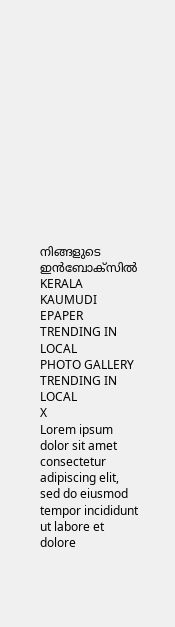നിങ്ങളുടെ ഇൻബോക്സിൽ
KERALA KAUMUDI EPAPER
TRENDING IN LOCAL
PHOTO GALLERY
TRENDING IN LOCAL
X
Lorem ipsum dolor sit amet
consectetur adipiscing elit, sed do eiusmod tempor incididunt ut labore et dolore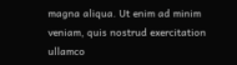magna aliqua. Ut enim ad minim veniam, quis nostrud exercitation ullamco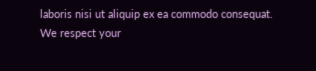laboris nisi ut aliquip ex ea commodo consequat.
We respect your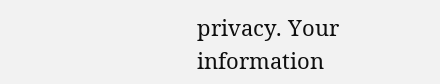privacy. Your information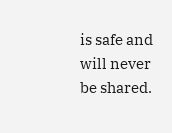is safe and will never be shared.